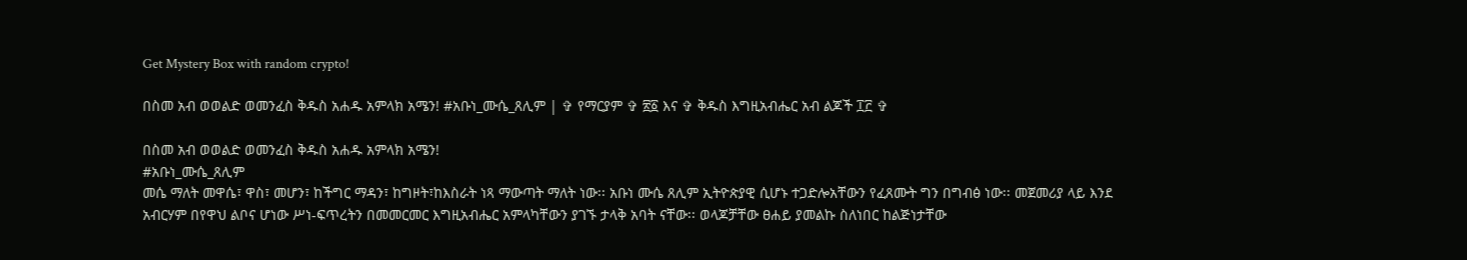Get Mystery Box with random crypto!

በስመ አብ ወወልድ ወመንፈስ ቅዱስ አሐዱ አምላክ አሜን! #አቡነ_ሙሴ_ጸሊም | ✞ የማርያም ✞ ፳፩ እና ✞ ቅዱስ እግዚአብሔር አብ ልጆች ፲፫ ✞

በስመ አብ ወወልድ ወመንፈስ ቅዱስ አሐዱ አምላክ አሜን!
#አቡነ_ሙሴ_ጸሊም
መሴ ማለት መዋሴ፣ ዋስ፣ መሆን፣ ከችግር ማዳን፣ ከግዞት፣ከእስራት ነጻ ማውጣት ማለት ነው፡፡ አቡነ ሙሴ ጸሊም ኢትዮጵያዊ ሲሆኑ ተጋድሎአቸውን የፈጸሙት ግን በግብፅ ነው፡፡ መጀመሪያ ላይ እንደ አብርሃም በየዋህ ልቦና ሆነው ሥነ-ፍጥረትን በመመርመር እግዚአብሔር አምላካቸውን ያገኙ ታላቅ አባት ናቸው፡፡ ወላጆቻቸው ፀሐይ ያመልኩ ስለነበር ከልጅነታቸው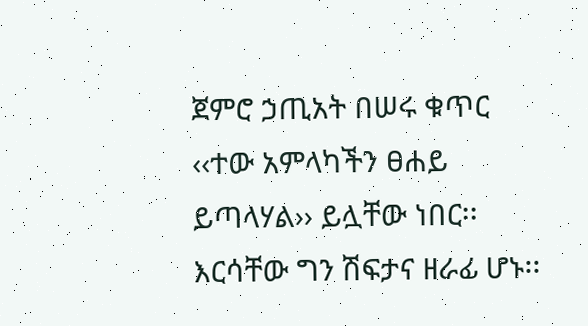ጀምሮ ኃጢአት በሠሩ ቁጥር ‹‹ተው አምላካችን ፀሐይ ይጣላሃል›› ይሏቸው ነበር፡፡ እርሳቸው ግን ሽፍታና ዘራፊ ሆኑ፡፡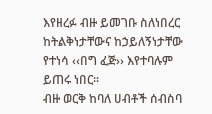እየዘረፉ ብዙ ይመገቡ ስለነበረር ከትልቅነታቸውና ከኃይለኝነታቸው የተነሳ ‹‹በግ ፈጅ›› እየተባሉም ይጠሩ ነበር፡፡
ብዙ ወርቅ ከባለ ሀብቶች ሰብስባ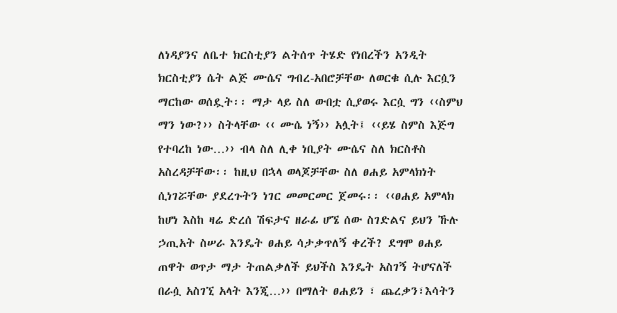ለነዳያንና ለቤተ ክርስቲያን ልትሰጥ ትሄድ የነበረችን አንዲት ክርስቲያን ሴት ልጅ ሙሴና ግብረ-አበሮቻቸው ለወርቁ ሲሉ እርሷን ማርከው ወሰዷት፡፡ ማታ ላይ ስለ ውበቷ ሲያወሩ እርሷ ግን ‹‹ስምህ ማን ነው?›› ስትላቸው ‹‹ ሙሴ ነኝ›› አሏት፤ ‹‹ይሄ ስምስ እጅግ የተባረከ ነው…›› ብላ ስለ ሊቀ ነቢያት ሙሴና ስለ ክርስቶስ አስረዳቻቸው፡፡ ከዚህ በኋላ ወላጆቻቸው ስለ ፀሐይ አምላክነት ሲነገሯቸው ያደረጉትን ነገር መመርመር ጀመሩ፡፡ ‹‹ፀሐይ አምላክ ከሆነ እስከ ዛሬ ድረሰ ሽፍታና ዘራፊ ሆኜ ሰው ስገድልና ይህን ኹሉ ኃጢአት ስሠራ እንዴት ፀሐይ ሳታቃጥለኝ ቀረች? ደግሞ ፀሐይ ጠዋት ወጥታ ማታ ትጠልቃለች ይህችስ እንዴት አስገኝ ትሆናለች በራሷ አስገኚ አላት እንጂ…›› በማለት ፀሐይን ፣ ጨረቃን፣እሳትን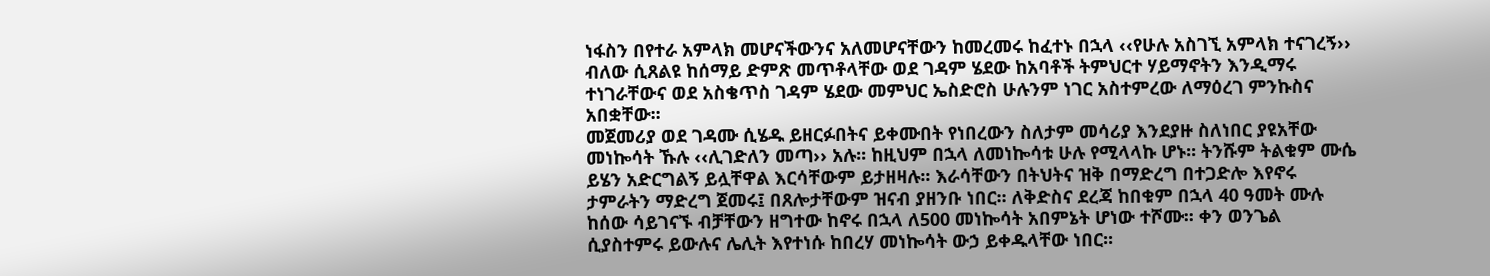ነፋስን በየተራ አምላክ መሆናችውንና አለመሆናቸውን ከመረመሩ ከፈተኑ በኋላ ‹‹የሁሉ አስገኚ አምላክ ተናገረኝ›› ብለው ሲጸልዩ ከሰማይ ድምጽ መጥቶላቸው ወደ ገዳም ሄደው ከአባቶች ትምህርተ ሃይማኖትን እንዲማሩ ተነገራቸውና ወደ አስቄጥስ ገዳም ሄደው መምህር ኤስድሮስ ሁሉንም ነገር አስተምረው ለማዕረገ ምንኩስና አበቋቸው፡፡
መጀመሪያ ወደ ገዳሙ ሲሄዱ ይዘርፉበትና ይቀሙበት የነበረውን ስለታም መሳሪያ እንደያዙ ስለነበር ያዩአቸው መነኰሳት ኹሉ ‹‹ሊገድለን መጣ›› አሉ፡፡ ከዚህም በኋላ ለመነኰሳቱ ሁሉ የሚላላኩ ሆኑ፡፡ ትንሹም ትልቁም ሙሴ ይሄን አድርግልኝ ይሏቸዋል እርሳቸውም ይታዘዛሉ፡፡ እራሳቸውን በትህትና ዝቅ በማድረግ በተጋድሎ እየኖሩ ታምራትን ማድረግ ጀመሩ፤ በጸሎታቸውም ዝናብ ያዘንቡ ነበር፡፡ ለቅድስና ደረጃ ከበቁም በኋላ 40 ዓመት ሙሉ ከሰው ሳይገናኙ ብቻቸውን ዘግተው ከኖሩ በኋላ ለ500 መነኰሳት አበምኔት ሆነው ተሾሙ፡፡ ቀን ወንጌል ሲያስተምሩ ይውሉና ሌሊት እየተነሱ ከበረሃ መነኰሳት ውኃ ይቀዱላቸው ነበር፡፡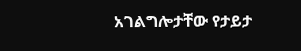አገልግሎታቸው የታይታ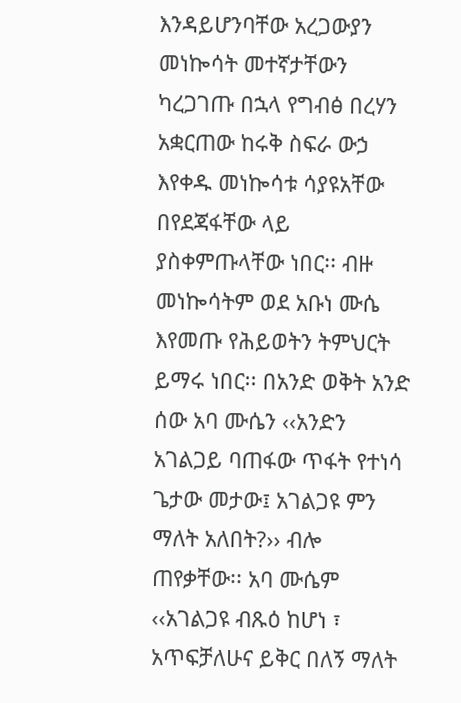እንዳይሆንባቸው አረጋውያን መነኰሳት መተኛታቸውን ካረጋገጡ በኋላ የግብፅ በረሃን አቋርጠው ከሩቅ ስፍራ ውኃ እየቀዱ መነኰሳቱ ሳያዩአቸው በየደጃፋቸው ላይ ያስቀምጡላቸው ነበር፡፡ ብዙ መነኰሳትም ወደ አቡነ ሙሴ እየመጡ የሕይወትን ትምህርት ይማሩ ነበር፡፡ በአንድ ወቅት አንድ ሰው አባ ሙሴን ‹‹አንድን አገልጋይ ባጠፋው ጥፋት የተነሳ ጌታው መታው፤ አገልጋዩ ምን ማለት አለበት?›› ብሎ ጠየቃቸው፡፡ አባ ሙሴም ‹‹አገልጋዩ ብጹዕ ከሆነ ፣ አጥፍቻለሁና ይቅር በለኝ ማለት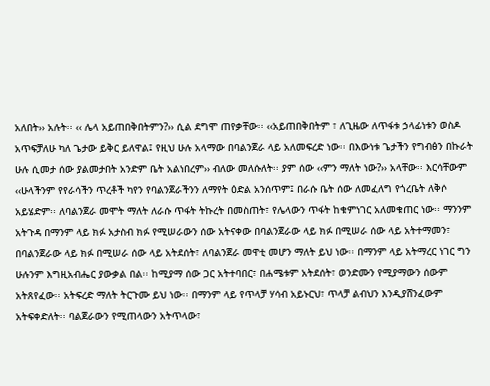አለበት›› አሉት፡፡ ‹‹ ሌላ አይጠበቅበትምን?›› ሲል ደግሞ ጠየቃቸው፡፡ ‹‹አይጠበቅበትም ፣ ለጊዜው ለጥፋቱ ኃላፊነቱን ወስዶ አጥፍቻለሁ ካለ ጌታው ይቅር ይለዋል፤ የዚህ ሁሉ አላማው በባልንጀራ ላይ አለመፍረድ ነው፡፡ በእውነቱ ጌታችን የግብፅን በኩራት ሁሉ ሲመታ ሰው ያልመታበት አንድም ቤት አልነበረም›› ብለው መለሱለት፡፡ ያም ሰው ‹‹ምን ማለት ነው?›› አላቸው፡፡ እርሳቸውም ‹‹ሁላችንም የየራሳችን ጥረቶች ካየን የባልንጀራችንን ለማየት ዕድል አንሰጥም፤ በራሱ ቤት ሰው ለመፈለግ የጎረቤት ለቅሶ አይሄድም፡፡ ለባልንጀራ መሞት ማለት ለራሱ ጥፋት ትኩረት በመስጠት፣ የሌላውን ጥፋት ከቁምነገር አለመቁጠር ነው፡፡ ማንንም አትጉዳ በማንም ላይ ክፉ አታስብ ክፉ የሚሠራውን ሰው አትናቀው በባልንጀራው ላይ ክፉ በሚሠራ ሰው ላይ አትተማመን፣ በባልንጀራው ላይ ክፉ በሚሠራ ሰው ላይ አትደሰት፣ ለባልንጀራ መዋቲ መሆን ማለት ይህ ነው፡፡ በማንም ላይ አትማረር ነገር ግን ሁሉንም እግዚአብሔር ያውቃል በል፡፡ ከሚያማ ሰው ጋር አትተባበር፣ በሐሜቱም አትደሰት፣ ወንድሙን የሚያማውን ሰውም አትጸየፈው፡፡ አትፍረድ ማለት ትርጉሙ ይህ ነው፡፡ በማንም ላይ የጥላቻ ሃሳብ አይኑርህ፣ ጥላቻ ልብህን እንዲያሸንፈውም አትፍቀድለት፡፡ ባልጀራውን የሚጠላውን አትጥላው፣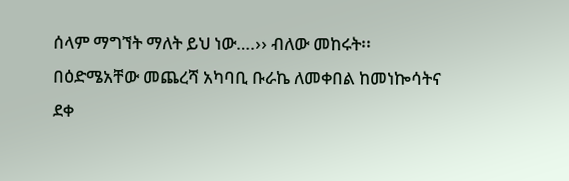ሰላም ማግኘት ማለት ይህ ነው….›› ብለው መከሩት፡፡
በዕድሜአቸው መጨረሻ አካባቢ ቡራኬ ለመቀበል ከመነኰሳትና ደቀ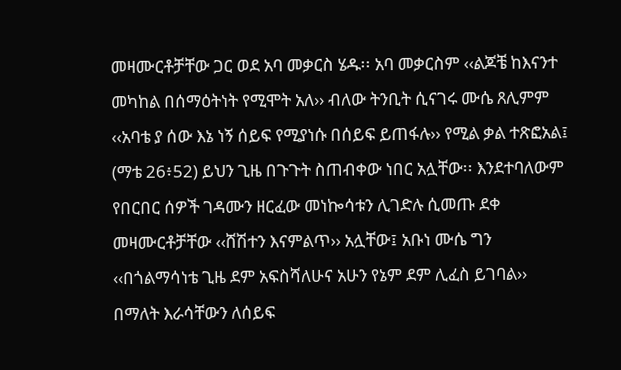መዛሙርቶቻቸው ጋር ወደ አባ መቃርስ ሄዱ፡፡ አባ መቃርስም ‹‹ልጆቼ ከእናንተ መካከል በሰማዕትነት የሚሞት አለ›› ብለው ትንቢት ሲናገሩ ሙሴ ጸሊምም ‹‹አባቴ ያ ሰው እኔ ነኝ ሰይፍ የሚያነሱ በሰይፍ ይጠፋሉ›› የሚል ቃል ተጽፎአል፤ (ማቴ 26፥52) ይህን ጊዜ በጉጉት ስጠብቀው ነበር አሏቸው፡፡ እንደተባለውም የበርበር ሰዎች ገዳሙን ዘርፈው መነኰሳቱን ሊገድሉ ሲመጡ ደቀ መዛሙርቶቻቸው ‹‹ሸሽተን እናምልጥ›› አሏቸው፤ አቡነ ሙሴ ግን ‹‹በጎልማሳነቴ ጊዜ ደም አፍስሻለሁና አሁን የኔም ደም ሊፈስ ይገባል›› በማለት እራሳቸውን ለሰይፍ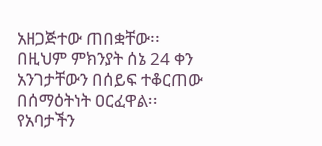አዘጋጅተው ጠበቋቸው፡፡ በዚህም ምክንያት ሰኔ 24 ቀን አንገታቸውን በሰይፍ ተቆርጠው በሰማዕትነት ዐርፈዋል፡፡ የአባታችን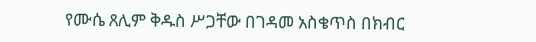የሙሴ ጸሊም ቅዱስ ሥጋቸው በገዳመ አስቄጥስ በክብር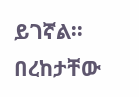ይገኛል፡፡ በረከታቸው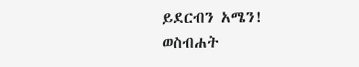ይደርብን አሜን!
ወስብሐት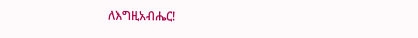ለእግዚአብሔር!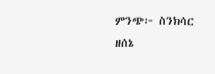ምንጭ፦ ስንክሳር ዘሰኔ